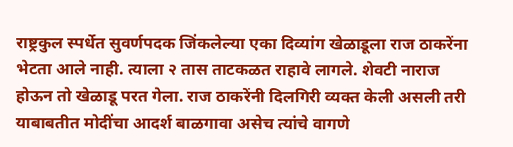राष्ट्रकुल स्पर्धेत सुवर्णपदक जिंकलेल्या एका दिव्यांग खेळाडूला राज ठाकरेंना भेटता आले नाही. त्याला २ तास ताटकळत राहावे लागले. शेवटी नाराज होऊन तो खेळाडू परत गेला. राज ठाकरेंनी दिलगिरी व्यक्त केली असली तरी याबाबतीत मोदींचा आदर्श बाळगावा असेच त्यांचे वागणे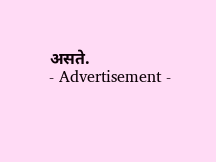असते.
- Advertisement -